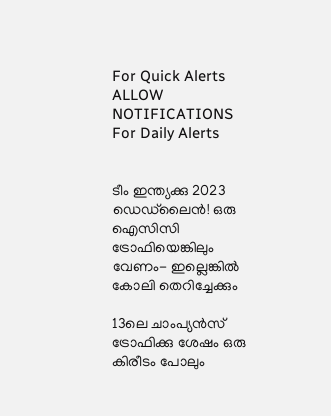For Quick Alerts
ALLOW NOTIFICATIONS
For Daily Alerts


ടീം ഇന്ത്യക്കു 2023 ഡെഡ്‌ലൈന്‍! ഒരു ഐസിസി ട്രോഫിയെങ്കിലും വേണം- ഇല്ലെങ്കില്‍ കോലി തെറിച്ചേക്കും

13ലെ ചാംപ്യന്‍സ് ട്രോഫിക്കു ശേഷം ഒരു കിരീടം പോലും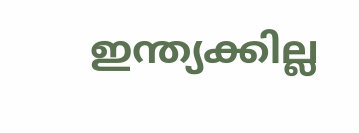ഇന്ത്യക്കില്ല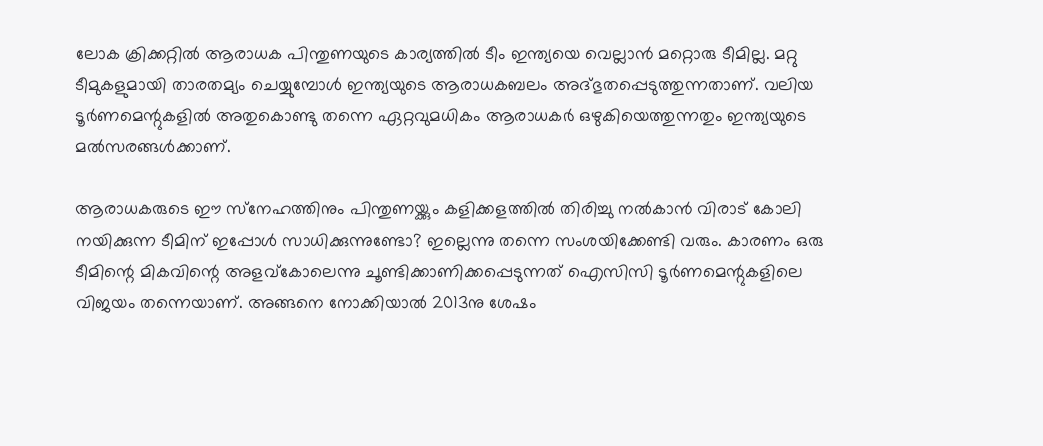ലോക ക്രിക്കറ്റില്‍ ആരാധക പിന്തുണയുടെ കാര്യത്തില്‍ ടീം ഇന്ത്യയെ വെല്ലാന്‍ മറ്റൊരു ടീമില്ല. മറ്റു ടീമുകളുമായി താരതമ്യം ചെയ്യുമ്പോള്‍ ഇന്ത്യയുടെ ആരാധകബലം അദ്ഭുതപ്പെടുത്തുന്നതാണ്. വലിയ ടൂര്‍ണമെന്റുകളില്‍ അതുകൊണ്ടു തന്നെ ഏറ്റവുമധികം ആരാധകര്‍ ഒഴുകിയെത്തുന്നതും ഇന്ത്യയുടെ മല്‍സരങ്ങള്‍ക്കാണ്.

ആരാധകരുടെ ഈ സ്‌നേഹത്തിനും പിന്തുണയ്ക്കും കളിക്കളത്തില്‍ തിരിച്ചു നല്‍കാന്‍ വിരാട് കോലി നയിക്കുന്ന ടീമിന് ഇപ്പോള്‍ സാധിക്കുന്നുണ്ടോ? ഇല്ലെന്നു തന്നെ സംശയിക്കേണ്ടി വരും. കാരണം ഒരു ടീമിന്റെ മികവിന്റെ അളവ്‌കോലെന്നു ചൂണ്ടിക്കാണിക്കപ്പെടുന്നത് ഐസിസി ടൂര്‍ണമെന്റുകളിലെ വിജയം തന്നെയാണ്. അങ്ങനെ നോക്കിയാല്‍ 2013നു ശേഷം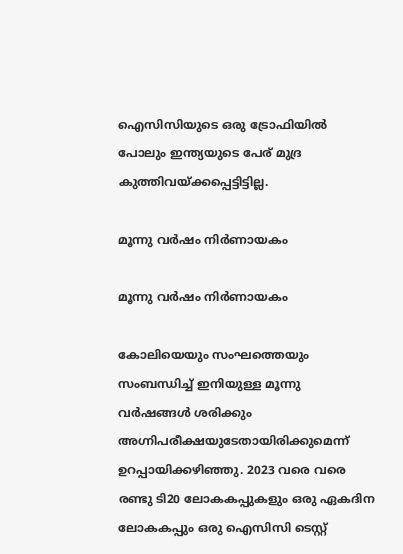ഐസിസിയുടെ ഒരു ട്രോഫിയില്‍ പോലും ഇന്ത്യയുടെ പേര് മുദ്ര കുത്തിവയ്ക്കപ്പെട്ടിട്ടില്ല.

മൂന്നു വര്‍ഷം നിര്‍ണായകം

മൂന്നു വര്‍ഷം നിര്‍ണായകം

കോലിയെയും സംഘത്തെയും സംബന്ധിച്ച് ഇനിയുള്ള മൂന്നു വര്‍ഷങ്ങള്‍ ശരിക്കും അഗ്നിപരീക്ഷയുടേതായിരിക്കുമെന്ന് ഉറപ്പായിക്കഴിഞ്ഞു. 2023 വരെ വരെ രണ്ടു ടി20 ലോകകപ്പുകളും ഒരു ഏകദിന ലോകകപ്പും ഒരു ഐസിസി ടെസ്റ്റ്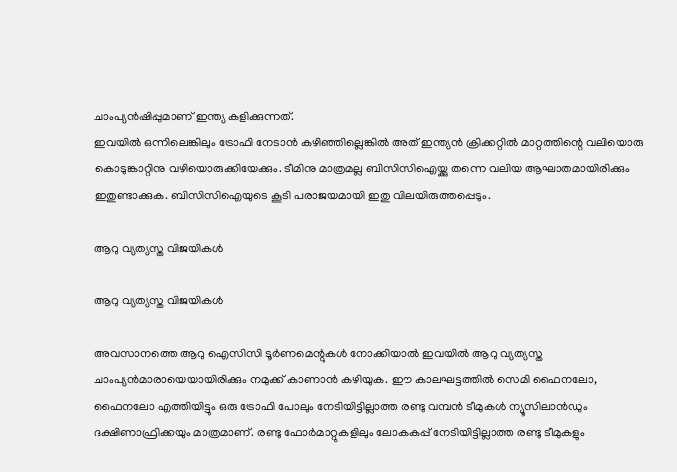ചാംപ്യന്‍ഷിപ്പുമാണ് ഇന്ത്യ കളിക്കുന്നത്.
ഇവയില്‍ ഒന്നിലെങ്കിലും ട്രോഫി നേടാന്‍ കഴിഞ്ഞില്ലെങ്കില്‍ അത് ഇന്ത്യന്‍ ക്രിക്കറ്റില്‍ മാറ്റത്തിന്റെ വലിയൊരു കൊടുങ്കാറ്റിനു വഴിയൊരുക്കിയേക്കും. ടീമിനു മാത്രമല്ല ബിസിസിഐയ്ക്കു തന്നെ വലിയ ആഘാതമായിരിക്കും ഇതുണ്ടാക്കുക. ബിസിസിഐയുടെ കൂടി പരാജയമായി ഇതു വിലയിരുത്തപ്പെടും.

ആറു വ്യത്യസ്ത വിജയികള്‍

ആറു വ്യത്യസ്ത വിജയികള്‍

അവസാനത്തെ ആറു ഐസിസി ടൂര്‍ണമെന്റുകള്‍ നോക്കിയാല്‍ ഇവയില്‍ ആറു വ്യത്യസ്ത ചാംപ്യന്‍മാരായെയായിരിക്കും നമുക്ക് കാണാന്‍ കഴിയുക. ഈ കാലഘട്ടത്തില്‍ സെമി ഫൈനലോ, ഫൈനലോ എത്തിയിട്ടും ഒരു ട്രോഫി പോലും നേടിയിട്ടില്ലാത്ത രണ്ടു വമ്പന്‍ ടീമുകള്‍ ന്യൂസിലാന്‍ഡും ദക്ഷിണാഫ്രിക്കയും മാത്രമാണ്. രണ്ടു ഫോര്‍മാറ്റുകളിലും ലോകകപ്പ് നേടിയിട്ടില്ലാത്ത രണ്ടു ടീമുകളും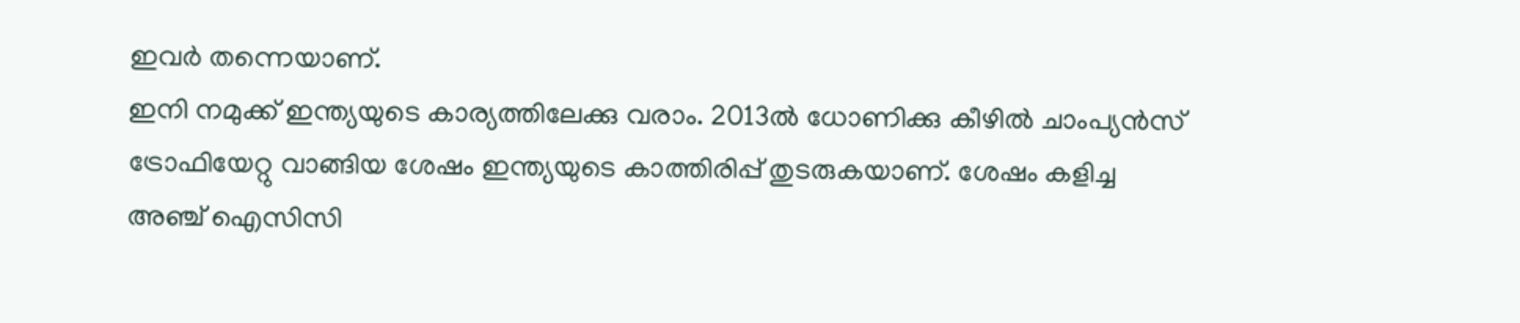ഇവര്‍ തന്നെയാണ്.
ഇനി നമുക്ക് ഇന്ത്യയുടെ കാര്യത്തിലേക്കു വരാം. 2013ല്‍ ധോണിക്കു കീഴില്‍ ചാംപ്യന്‍സ് ട്രോഫിയേറ്റു വാങ്ങിയ ശേഷം ഇന്ത്യയുടെ കാത്തിരിപ്പ് തുടരുകയാണ്. ശേഷം കളിച്ച അഞ്ച് ഐസിസി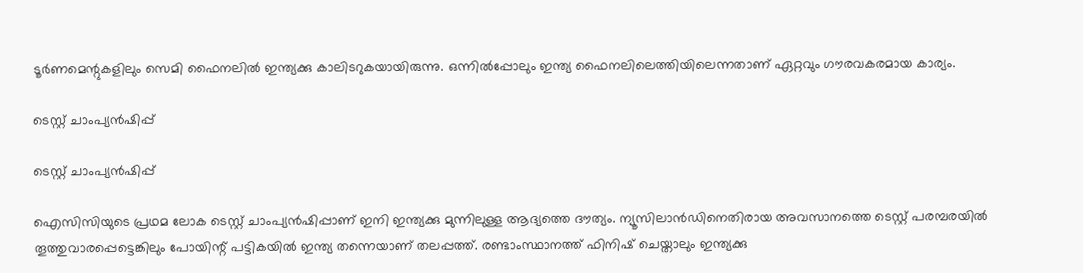ടൂര്‍ണമെന്റുകളിലും സെമി ഫൈനലില്‍ ഇന്ത്യക്കു കാലിടറുകയായിരുന്നു. ഒന്നില്‍പ്പോലും ഇന്ത്യ ഫൈനലിലെത്തിയിലെന്നതാണ് ഏറ്റവും ഗൗരവകരമായ കാര്യം.

ടെസ്റ്റ് ചാംപ്യന്‍ഷിപ്പ്

ടെസ്റ്റ് ചാംപ്യന്‍ഷിപ്പ്

ഐസിസിയുടെ പ്രഥമ ലോക ടെസ്റ്റ് ചാംപ്യന്‍ഷിപ്പാണ് ഇനി ഇന്ത്യക്കു മുന്നിലുള്ള ആദ്യത്തെ ദൗത്യം. ന്യൂസിലാന്‍ഡിനെതിരായ അവസാനത്തെ ടെസ്റ്റ് പരമ്പരയില്‍ തൂത്തുവാരപ്പെട്ടെങ്കിലും പോയിന്റ് പട്ടികയില്‍ ഇന്ത്യ തന്നെയാണ് തലപ്പത്ത്. രണ്ടാംസ്ഥാനത്ത് ഫിനിഷ് ചെയ്താലും ഇന്ത്യക്കു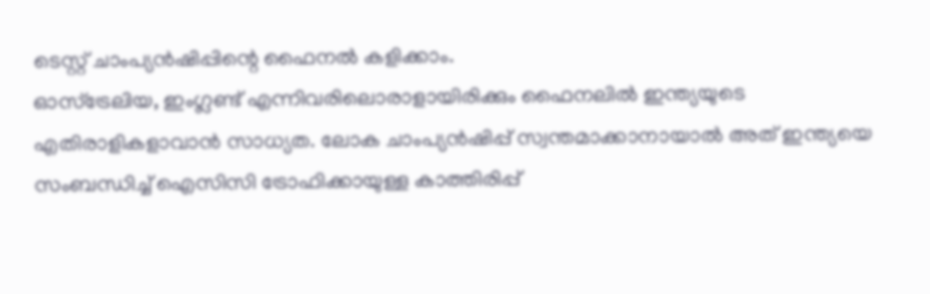ടെസ്റ്റ് ചാംപ്യന്‍ഷിപ്പിന്റെ ഫൈനല്‍ കളിക്കാം.
ഓസ്‌ട്രേലിയ, ഇംഗ്ലണ്ട് എന്നിവരിലൊരാളായിരിക്കും ഫൈനലില്‍ ഇന്ത്യയുടെ എതിരാളികളാവാന്‍ സാധ്യത. ലോക ചാംപ്യന്‍ഷിപ്പ് സ്വന്തമാക്കാനായാല്‍ അത് ഇന്ത്യയെ സംബന്ധിച്ച് ഐസിസി ട്രോഫിക്കായുള്ള കാത്തിരിപ്പ്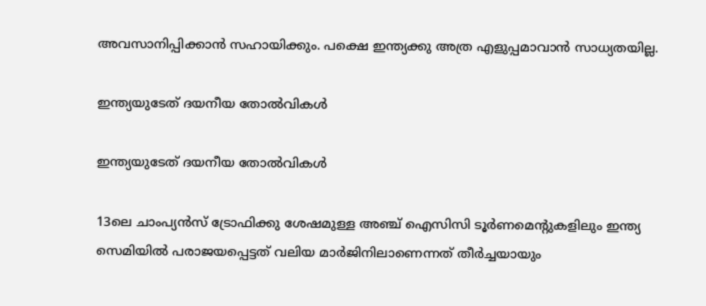അവസാനിപ്പിക്കാന്‍ സഹായിക്കും. പക്ഷെ ഇന്ത്യക്കു അത്ര എളുപ്പമാവാന്‍ സാധ്യതയില്ല.

ഇന്ത്യയുടേത് ദയനീയ തോല്‍വികള്‍

ഇന്ത്യയുടേത് ദയനീയ തോല്‍വികള്‍

13ലെ ചാംപ്യന്‍സ് ട്രോഫിക്കു ശേഷമുള്ള അഞ്ച് ഐസിസി ടൂര്‍ണമെന്റുകളിലും ഇന്ത്യ സെമിയില്‍ പരാജയപ്പെട്ടത് വലിയ മാര്‍ജിനിലാണെന്നത് തീര്‍ച്ചയായും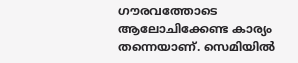ഗൗരവത്തോടെ ആലോചിക്കേണ്ട കാര്യം തന്നെയാണ്. സെമിയില്‍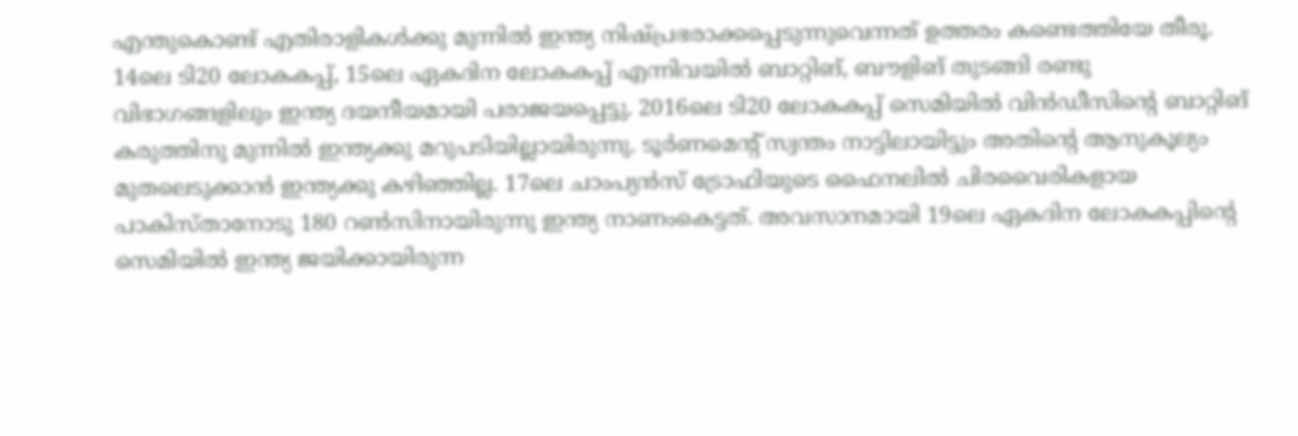എന്തുകൊണ്ട് എതിരാളികള്‍ക്കു മുന്നില്‍ ഇന്ത്യ നിഷ്പ്രഭരാക്കപ്പെടുന്നുവെന്നത് ഉത്തരം കണ്ടെത്തിയേ തീരൂ.
14ലെ ടി20 ലോകകപ്പ്, 15ലെ ഏകദിന ലോകകപ്പ് എന്നിവയില്‍ ബാറ്റിങ്, ബൗളിങ് തുടങ്ങി രണ്ടു വിഭാഗങ്ങളിലും ഇന്ത്യ ദയനീയമായി പരാജയപ്പെട്ടു. 2016ലെ ടി20 ലോകകപ്പ് സെമിയില്‍ വിന്‍ഡീസിന്റെ ബാറ്റിങ് കരുത്തിനു മുന്നില്‍ ഇന്ത്യക്കു മറുപടിയില്ലായിരുന്നു. ടൂര്‍ണമെന്റ് സ്വന്തം നാട്ടിലായിട്ടും അതിന്റെ ആനുകൂല്യം മുതലെടുക്കാന്‍ ഇന്ത്യക്കു കഴിഞ്ഞില്ല. 17ലെ ചാംപ്യന്‍സ് ട്രോഫിയുടെ ഫൈനലില്‍ ചിരവൈരികളായ പാകിസ്താനോടു 180 റണ്‍സിനായിരുന്നു ഇന്ത്യ നാണംകെട്ടത്. അവസാനമായി 19ലെ ഏകദിന ലോകകപ്പിന്റെ സെമിയില്‍ ഇന്ത്യ ജയിക്കായിരുന്ന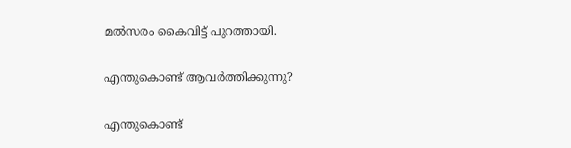മല്‍സരം കൈവിട്ട് പുറത്തായി.

എന്തുകൊണ്ട് ആവര്‍ത്തിക്കുന്നു?

എന്തുകൊണ്ട്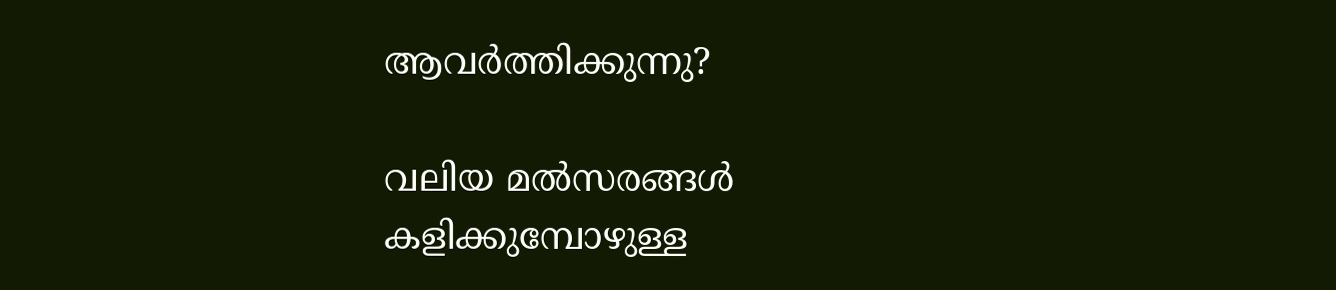ആവര്‍ത്തിക്കുന്നു?

വലിയ മല്‍സരങ്ങള്‍ കളിക്കുമ്പോഴുള്ള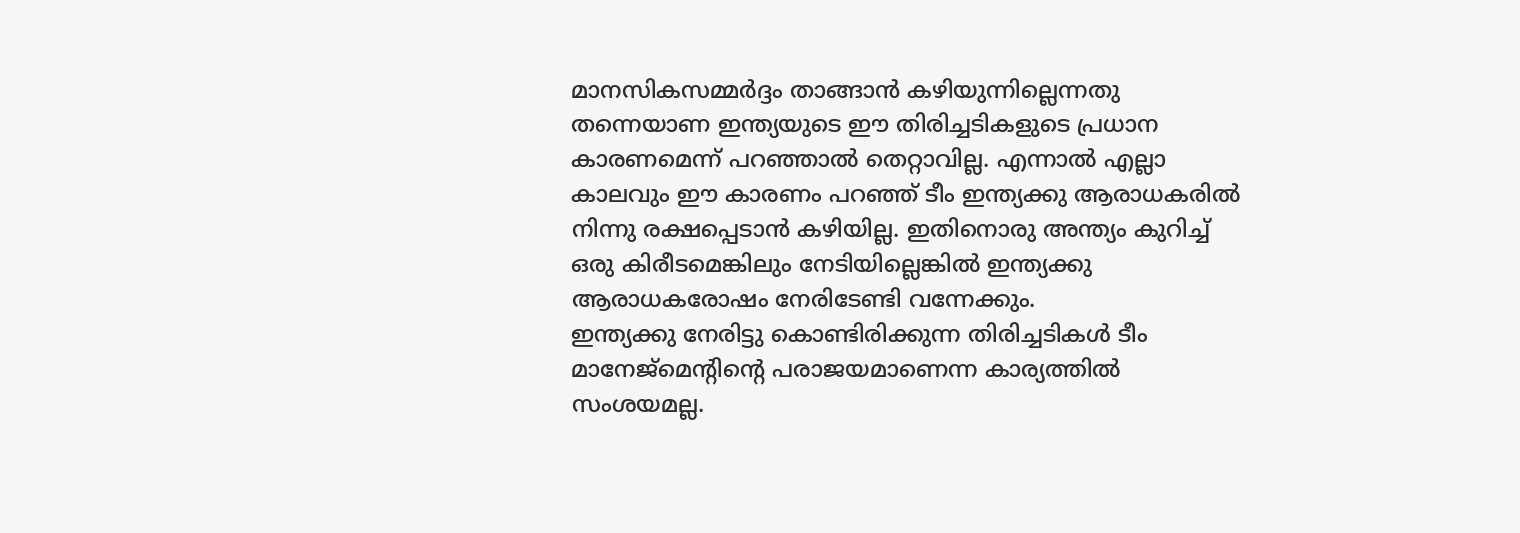മാനസികസമ്മര്‍ദ്ദം താങ്ങാന്‍ കഴിയുന്നില്ലെന്നതു തന്നെയാണ ഇന്ത്യയുടെ ഈ തിരിച്ചടികളുടെ പ്രധാന കാരണമെന്ന് പറഞ്ഞാല്‍ തെറ്റാവില്ല. എന്നാല്‍ എല്ലാ കാലവും ഈ കാരണം പറഞ്ഞ് ടീം ഇന്ത്യക്കു ആരാധകരില്‍ നിന്നു രക്ഷപ്പെടാന്‍ കഴിയില്ല. ഇതിനൊരു അന്ത്യം കുറിച്ച് ഒരു കിരീടമെങ്കിലും നേടിയില്ലെങ്കില്‍ ഇന്ത്യക്കു ആരാധകരോഷം നേരിടേണ്ടി വന്നേക്കും.
ഇന്ത്യക്കു നേരിട്ടു കൊണ്ടിരിക്കുന്ന തിരിച്ചടികള്‍ ടീം മാനേജ്‌മെന്റിന്റെ പരാജയമാണെന്ന കാര്യത്തില്‍ സംശയമല്ല.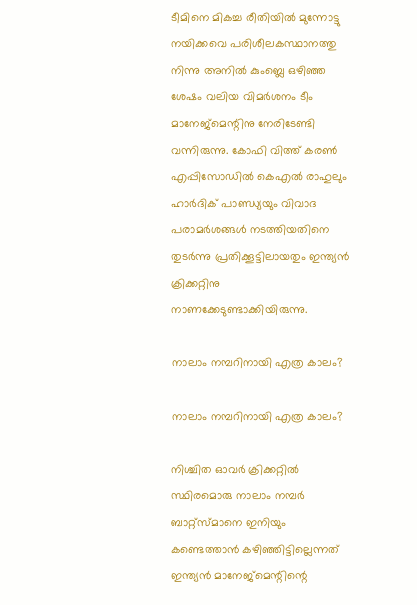ടീമിനെ മികച്ച രീതിയില്‍ മുന്നോട്ടു നയിക്കവെ പരിശീലകസ്ഥാനത്തു നിന്നു അനില്‍ കുംബ്ലെ ഒഴിഞ്ഞ ശേഷം വലിയ വിമര്‍ശനം ടീം മാനേജ്‌മെന്റിനു നേരിടേണ്ടി വന്നിരുന്നു. കോഫി വിത്ത് കരണ്‍ എപ്പിസോഡില്‍ കെഎല്‍ രാഹുലും ഹാര്‍ദിക് പാണ്ഡ്യയും വിവാദ പരാമര്‍ശങ്ങള്‍ നടത്തിയതിനെ തുടര്‍ന്നു പ്രതിക്കൂട്ടിലായതും ഇന്ത്യന്‍ ക്രിക്കറ്റിനു നാണക്കേടുണ്ടാക്കിയിരുന്നു.

നാലാം നമ്പറിനായി എത്ര കാലം?

നാലാം നമ്പറിനായി എത്ര കാലം?

നിശ്ചിത ഓവര്‍ ക്രിക്കറ്റില്‍ സ്ഥിരമൊരു നാലാം നമ്പര്‍ ബാറ്റ്‌സ്മാനെ ഇനിയും കണ്ടെത്താന്‍ കഴിഞ്ഞിട്ടില്ലെന്നത് ഇന്ത്യന്‍ മാനേജ്‌മെന്റിന്റെ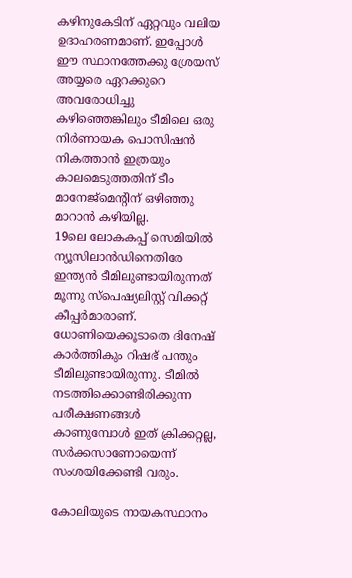കഴിനുകേടിന് ഏറ്റവും വലിയ ഉദാഹരണമാണ്. ഇപ്പോള്‍ ഈ സ്ഥാനത്തേക്കു ശ്രേയസ് അയ്യരെ ഏറക്കുറെ അവരോധിച്ചു കഴിഞ്ഞെങ്കിലും ടീമിലെ ഒരു നിര്‍ണായക പൊസിഷന്‍ നികത്താന്‍ ഇത്രയും കാലമെടുത്തതിന് ടീം മാനേജ്‌മെന്റിന് ഒഴിഞ്ഞു മാറാന്‍ കഴിയില്ല.
19ലെ ലോകകപ്പ് സെമിയില്‍ ന്യൂസിലാന്‍ഡിനെതിരേ ഇന്ത്യന്‍ ടീമിലുണ്ടായിരുന്നത് മൂന്നു സ്‌പെഷ്യലിസ്റ്റ് വിക്കറ്റ് കീപ്പര്‍മാരാണ്. ധോണിയെക്കൂടാതെ ദിനേഷ് കാര്‍ത്തികും റിഷഭ് പന്തും ടീമിലുണ്ടായിരുന്നു. ടീമില്‍ നടത്തിക്കൊണ്ടിരിക്കുന്ന പരീക്ഷണങ്ങള്‍ കാണുമ്പോള്‍ ഇത് ക്രിക്കറ്റല്ല, സര്‍ക്കസാണോയെന്ന് സംശയിക്കേണ്ടി വരും.

കോലിയുടെ നായകസ്ഥാനം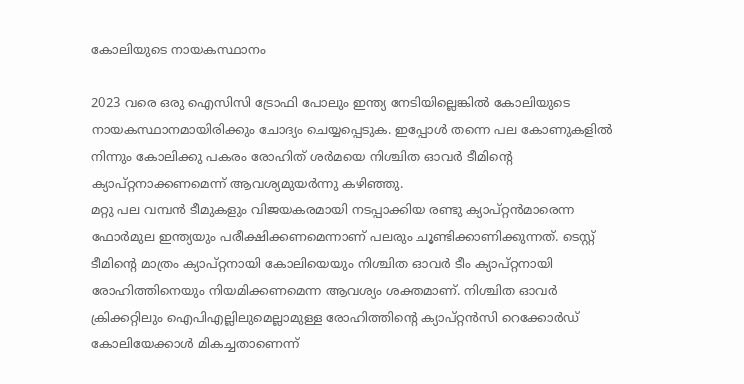കോലിയുടെ നായകസ്ഥാനം

2023 വരെ ഒരു ഐസിസി ട്രോഫി പോലും ഇന്ത്യ നേടിയില്ലെങ്കില്‍ കോലിയുടെ നായകസ്ഥാനമായിരിക്കും ചോദ്യം ചെയ്യപ്പെടുക. ഇപ്പോള്‍ തന്നെ പല കോണുകളില്‍ നിന്നും കോലിക്കു പകരം രോഹിത് ശര്‍മയെ നിശ്ചിത ഓവര്‍ ടീമിന്റെ ക്യാപ്റ്റനാക്കണമെന്ന് ആവശ്യമുയര്‍ന്നു കഴിഞ്ഞു.
മറ്റു പല വമ്പന്‍ ടീമുകളും വിജയകരമായി നടപ്പാക്കിയ രണ്ടു ക്യാപ്റ്റന്‍മാരെന്ന ഫോര്‍മുല ഇന്ത്യയും പരീക്ഷിക്കണമെന്നാണ് പലരും ചൂണ്ടിക്കാണിക്കുന്നത്. ടെസ്റ്റ് ടീമിന്റെ മാത്രം ക്യാപ്റ്റനായി കോലിയെയും നിശ്ചിത ഓവര്‍ ടീം ക്യാപ്റ്റനായി രോഹിത്തിനെയും നിയമിക്കണമെന്ന ആവശ്യം ശക്തമാണ്. നിശ്ചിത ഓവര്‍ ക്രിക്കറ്റിലും ഐപിഎല്ലിലുമെല്ലാമുള്ള രോഹിത്തിന്റെ ക്യാപ്റ്റന്‍സി റെക്കോര്‍ഡ് കോലിയേക്കാള്‍ മികച്ചതാണെന്ന്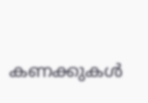കണക്കുകള്‍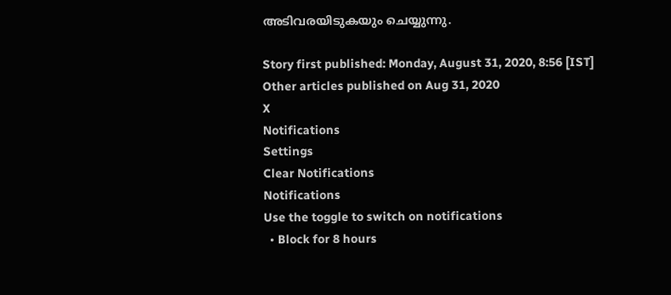അടിവരയിടുകയും ചെയ്യുന്നു.

Story first published: Monday, August 31, 2020, 8:56 [IST]
Other articles published on Aug 31, 2020
X
Notifications
Settings
Clear Notifications
Notifications
Use the toggle to switch on notifications
  • Block for 8 hours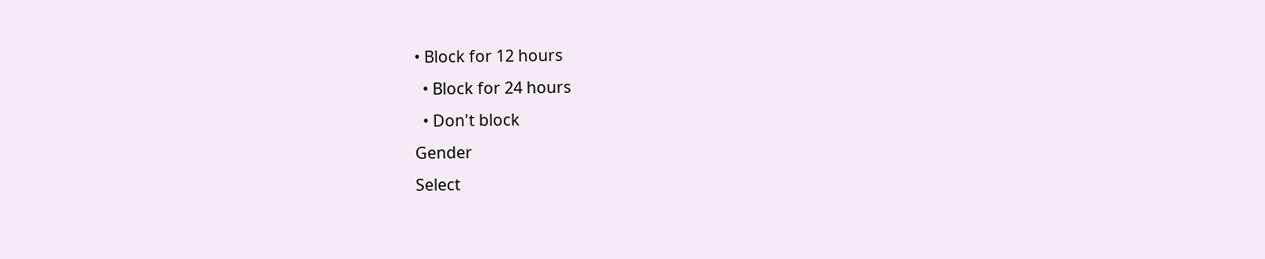• Block for 12 hours
  • Block for 24 hours
  • Don't block
Gender
Select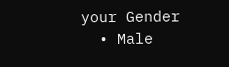your Gender
  • Male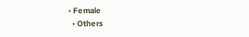• Female
  • Others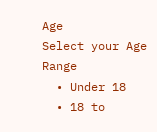Age
Select your Age Range
  • Under 18
  • 18 to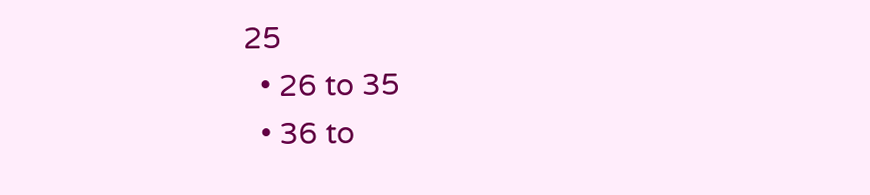25
  • 26 to 35
  • 36 to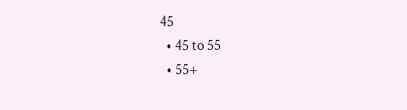45
  • 45 to 55
  • 55+